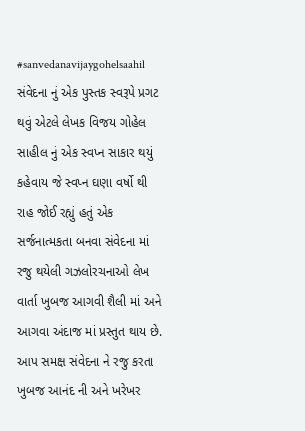#sanvedanavijaygohelsaahil સંવેદના નું એક પુસ્તક સ્વરૂપે પ્રગટ થવું એટલે લેખક વિજય ગોહેલ સાહીલ નું એક સ્વપ્ન સાકાર થયું કહેવાય જે સ્વપ્ન ઘણા વર્ષો થી રાહ જોઈ રહ્યું હતું એક સર્જનાત્મકતા બનવા સંવેદના માં રજુ થયેલી ગઝલોરચનાઓ લેખ વાર્તા ખુબજ આગવી શૈલી માં અને આગવા અંદાજ માં પ્રસ્તુત થાય છે. આપ સમક્ષ સંવેદના ને રજુ કરતા ખુબજ આનંદ ની અને ખરેખર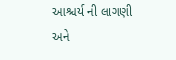આશ્ચર્ય ની લાગણી અને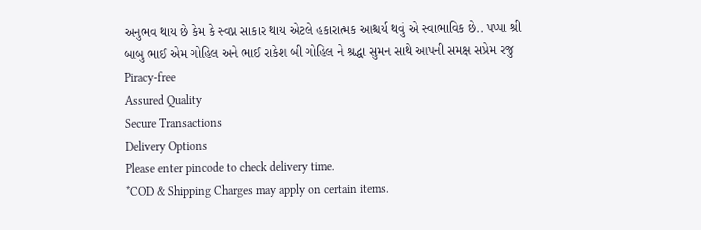અનુભવ થાય છે કેમ કે સ્વપ્ન સાકાર થાય એટલે હકારાત્મક આશ્ચર્ય થવું એ સ્વાભાવિક છે.. પપ્પા શ્રી બાબુ ભાઈ એમ ગોહિલ અને ભાઈ રાકેશ બી ગોહિલ ને શ્રદ્ધા સુમન સાથે આપની સમક્ષ સપ્રેમ રજુ
Piracy-free
Assured Quality
Secure Transactions
Delivery Options
Please enter pincode to check delivery time.
*COD & Shipping Charges may apply on certain items.